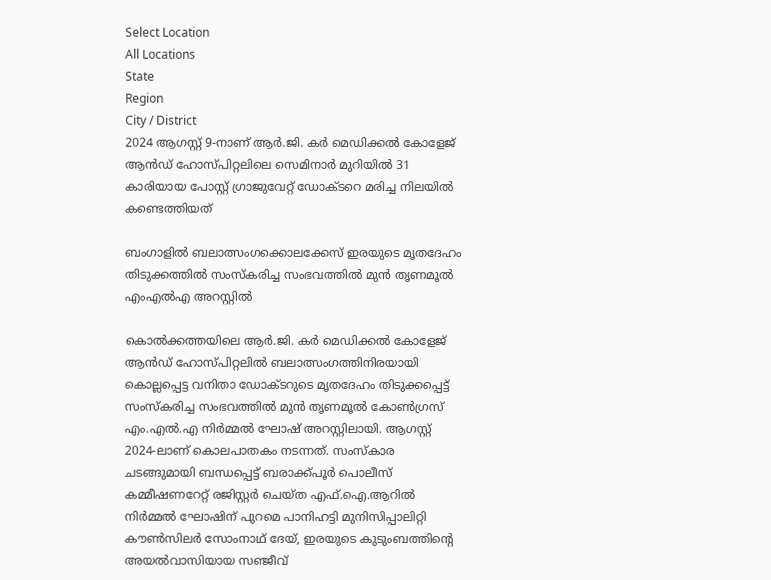Select Location
All Locations
State
Region
City / District
2024 ആഗസ്റ്റ് 9-നാണ് ആർ.ജി. കർ മെഡിക്കൽ കോളേജ് ആൻഡ് ഹോസ്പിറ്റലിലെ സെമിനാർ മുറിയിൽ 31 കാരിയായ പോസ്റ്റ് ഗ്രാജുവേറ്റ് ഡോക്ടറെ മരിച്ച നിലയിൽ കണ്ടെത്തിയത്

ബംഗാളിൽ ബലാത്സംഗക്കൊലക്കേസ് ഇരയുടെ മൃതദേഹം തിടുക്കത്തിൽ സംസ്കരിച്ച സംഭവത്തിൽ മുൻ തൃണമൂൽ എംഎൽഎ അറസ്റ്റിൽ

കൊൽക്കത്തയിലെ ആർ.ജി. കർ മെഡിക്കൽ കോളേജ് ആൻഡ് ഹോസ്പിറ്റലിൽ ബലാത്സംഗത്തിനിരയായി കൊല്ലപ്പെട്ട വനിതാ ഡോക്ടറുടെ മൃതദേഹം തിടുക്കപ്പെട്ട് സംസ്കരിച്ച സംഭവത്തിൽ മുൻ തൃണമൂൽ കോൺഗ്രസ് എം.എൽ.എ നിർമ്മൽ ഘോഷ് അറസ്റ്റിലായി. ആഗസ്റ്റ് 2024-ലാണ് കൊലപാതകം നടന്നത്. സംസ്കാര ചടങ്ങുമായി ബന്ധപ്പെട്ട് ബരാക്ക്പൂർ പൊലീസ് കമ്മീഷണറേറ്റ് രജിസ്റ്റർ ചെയ്ത എഫ്.ഐ.ആറിൽ നിർമ്മൽ ഘോഷിന് പുറമെ പാനിഹട്ടി മുനിസിപ്പാലിറ്റി കൗൺസിലർ സോംനാഥ് ദേയ്, ഇരയുടെ കുടുംബത്തിന്റെ അയൽവാസിയായ സഞ്ജീവ്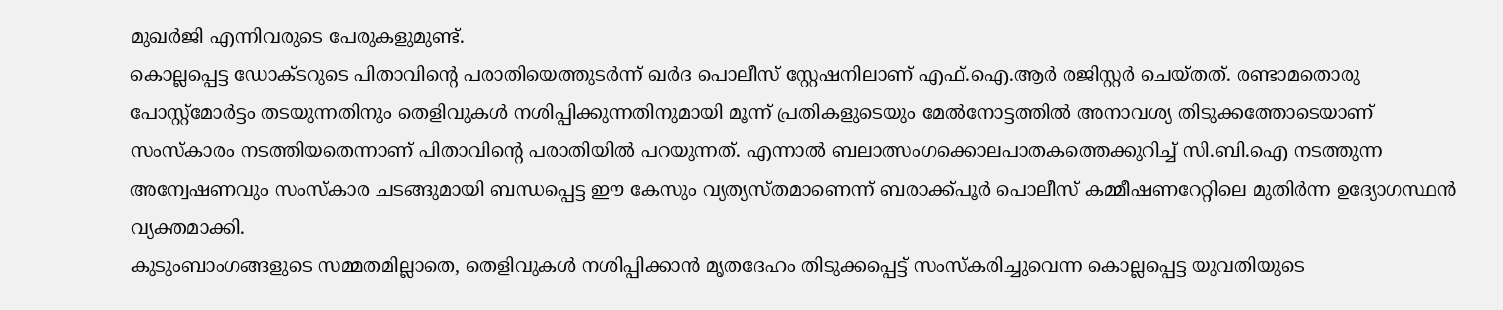മുഖർജി എന്നിവരുടെ പേരുകളുമുണ്ട്.
കൊല്ലപ്പെട്ട ഡോക്ടറുടെ പിതാവിന്റെ പരാതിയെത്തുടർന്ന് ഖർദ പൊലീസ് സ്റ്റേഷനിലാണ് എഫ്.ഐ.ആർ രജിസ്റ്റർ ചെയ്തത്. രണ്ടാമതൊരു പോസ്റ്റ്‌മോർട്ടം തടയുന്നതിനും തെളിവുകൾ നശിപ്പിക്കുന്നതിനുമായി മൂന്ന് പ്രതികളുടെയും മേൽനോട്ടത്തിൽ അനാവശ്യ തിടുക്കത്തോടെയാണ് സംസ്കാരം നടത്തിയതെന്നാണ് പിതാവിന്റെ പരാതിയിൽ പറയുന്നത്. എന്നാൽ ബലാത്സംഗക്കൊലപാതകത്തെക്കുറിച്ച് സി.ബി.ഐ നടത്തുന്ന അന്വേഷണവും സംസ്കാര ചടങ്ങുമായി ബന്ധപ്പെട്ട ഈ കേസും വ്യത്യസ്തമാണെന്ന് ബരാക്ക്പൂർ പൊലീസ് കമ്മീഷണറേറ്റിലെ മുതിർന്ന ഉദ്യോഗസ്ഥൻ വ്യക്തമാക്കി.
കുടുംബാംഗങ്ങളുടെ സമ്മതമില്ലാതെ, തെളിവുകൾ നശിപ്പിക്കാൻ മൃതദേഹം തിടുക്കപ്പെട്ട് സംസ്കരിച്ചുവെന്ന കൊല്ലപ്പെട്ട യുവതിയുടെ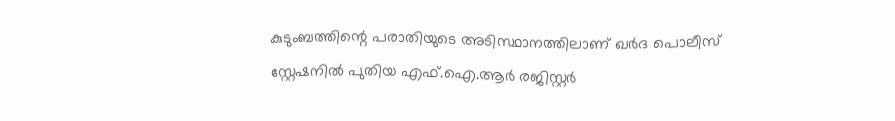കുടുംബത്തിന്റെ പരാതിയുടെ അടിസ്ഥാനത്തിലാണ് ഖർദ പൊലീസ് സ്റ്റേഷനിൽ പുതിയ എഫ്.ഐ.ആർ രജിസ്റ്റർ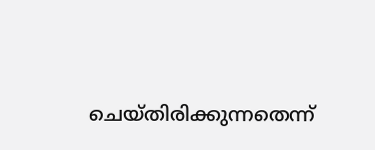ചെയ്തിരിക്കുന്നതെന്ന്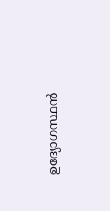ഉദ്യോഗസ്ഥൻ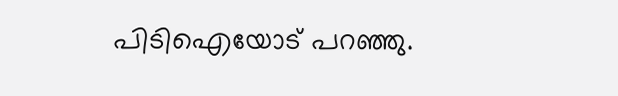പിടിഐയോട് പറഞ്ഞു.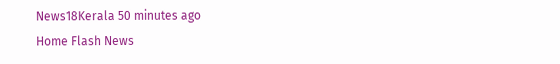News18Kerala 50 minutes ago
Home Flash News